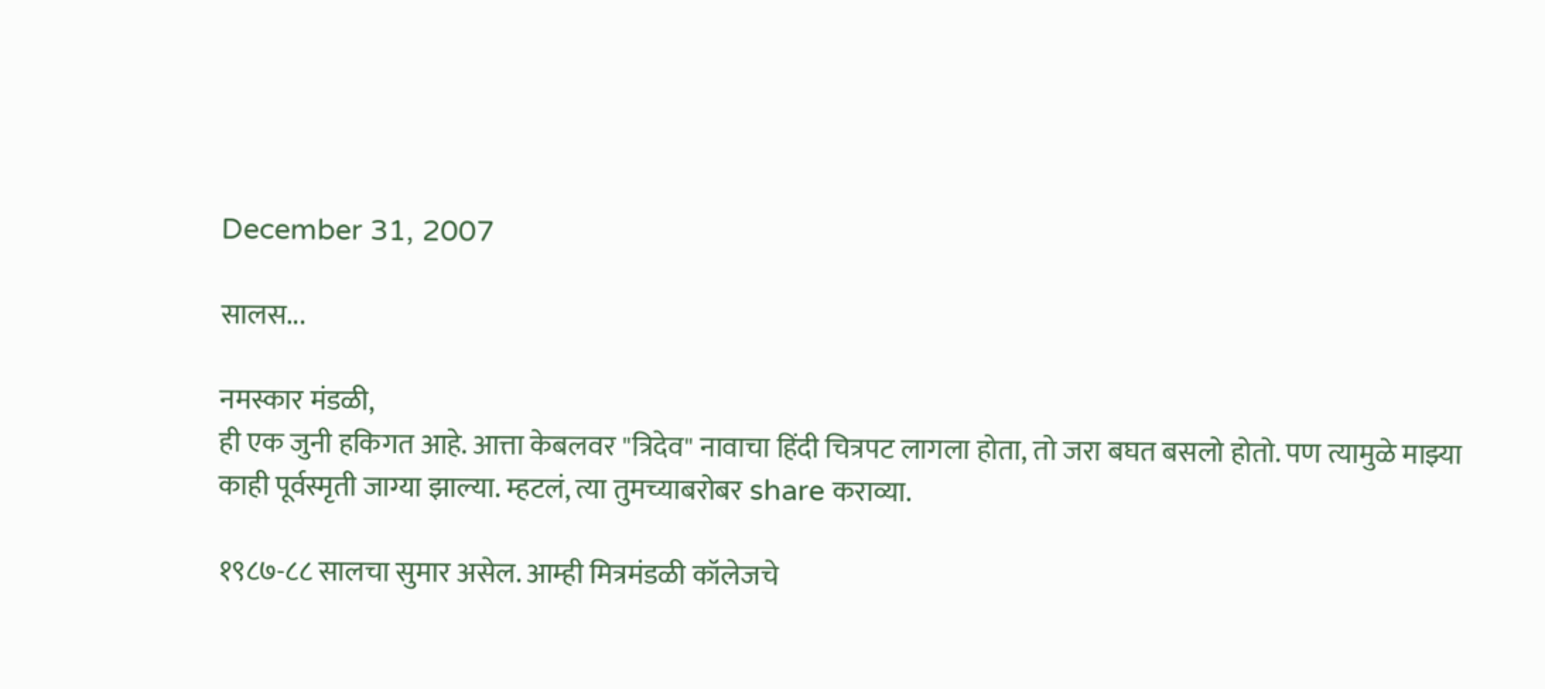December 31, 2007

सालस...

नमस्कार मंडळी,
ही एक जुनी हकिगत आहे. आत्ता केबलवर "त्रिदेव" नावाचा हिंदी चित्रपट लागला होता, तो जरा बघत बसलो होतो. पण त्यामुळे माझ्या काही पूर्वस्मृती जाग्या झाल्या. म्हटलं, त्या तुमच्याबरोबर share कराव्या.

१९८७-८८ सालचा सुमार असेल. आम्ही मित्रमंडळी कॉलेजचे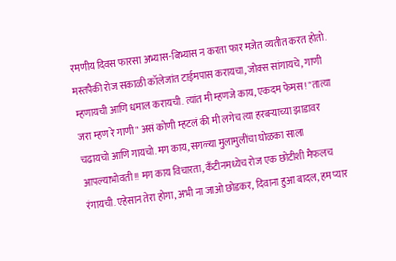रमणीय दिवस फारसा अभ्यास-बिभ्यास न करता फार मजेत व्यतीत करत होतो. मस्तपैकी रोज सकाळी कॉलेजांत टाईमपास करायचा, जोक्स सांगायचे, गाणी म्हणायची आणि धमाल करायची. त्यांत मी म्हणजे काय, एकदम फेमस! "तात्या जरा म्हण रे गाणी" असं कोणी म्हटलं की मी लगेच त्या हरबऱ्याच्या झाडावर चढायचो आणि गायचो. मग काय, सगळ्या मुलामुलींचा घोळका साला आपल्याभोवती!! मग काय विचारता, कँटीनमध्येच रोज एक छोटीशी मैफलच रंगायची. एहेसान तेरा होगा, अभी ना जाओ छोडकर, दिवाना हुआ बादल, हम प्यार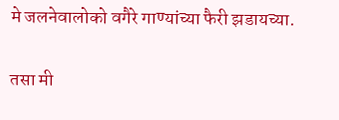मे जलनेवालोको वगैरे गाण्यांच्या फैरी झडायच्या.

तसा मी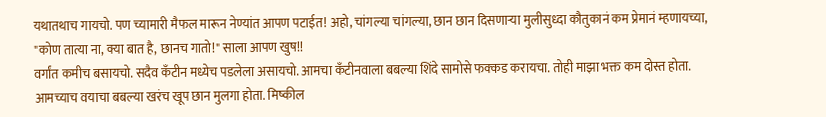यथातथाच गायचो. पण च्यामारी मैफल मारून नेण्यांत आपण पटाईत! अहो, चांगल्या चांगल्या, छान छान दिसणाऱ्या मुलीसुध्दा कौतुकानं कम प्रेमानं म्हणायच्या, "कोण तात्या ना, क्या बात है, छानच गातो!" साला आपण खुष!!
वर्गांत कमीच बसायचो. सदैव कँटीन मध्येच पडलेला असायचो. आमचा कँटीनवाला बबल्या शिंदे सामोसे फक्कड करायचा. तोही माझा भक्त कम दोस्त होता. आमच्याच वयाचा बबल्या खरंच खूप छान मुलगा होता. मिष्कील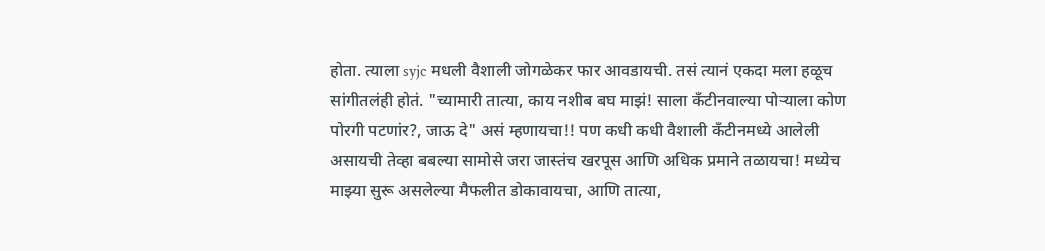होता. त्याला syjc मधली वैशाली जोगळेकर फार आवडायची. तसं त्यानं एकदा मला हळूच सांगीतलंही होतं. "च्यामारी तात्या, काय नशीब बघ माझं! साला कँटीनवाल्या पोऱ्याला कोण पोरगी पटणांर?, जाऊ दे" असं म्हणायचा!! पण कधी कधी वैशाली कँटीनमध्ये आलेली असायची तेव्हा बबल्या सामोसे जरा जास्तंच खरपूस आणि अधिक प्रमाने तळायचा! मध्येच माझ्या सुरू असलेल्या मैफलीत डोकावायचा, आणि तात्या,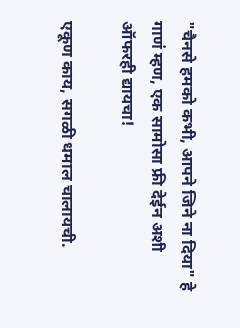"चैनसे हमको कभी, आपने जिने ना दिया" हे गाणं म्हण, एक सामोसा फ्री देईन अशी ऑफरही द्यायचा!

एकूण काय, सगळी धमाल चालायची.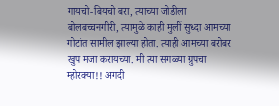गायचो-बियचो बरा, त्याच्या जोडीला बोलबच्चनगीरी, त्यामुळे काही मुलीं सुध्दा आमच्या गोटांत सामील झाल्या होता. त्याही आमच्या बरोबर खुप मजा करायच्या. मी त्या सगळ्या ग्रुपचा म्होरक्या!! अगदी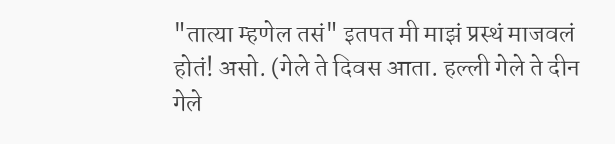"तात्या म्हणेल तसं" इतपत मी माझं प्रस्थं माजवलं होतं! असो. (गेले ते दिवस आता. हल्ली गेले ते दीन गेले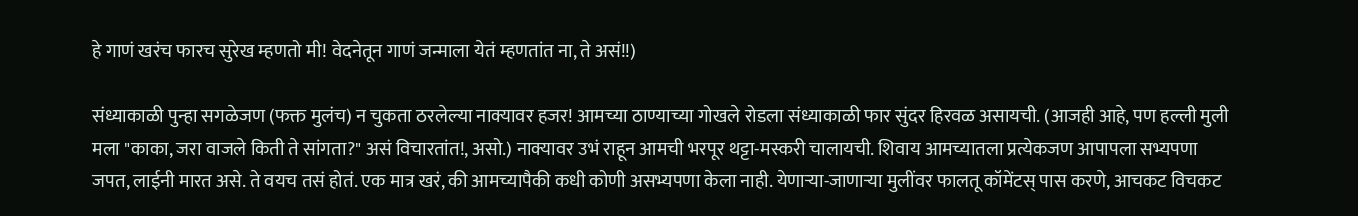हे गाणं खरंच फारच सुरेख म्हणतो मी! वेदनेतून गाणं जन्माला येतं म्हणतांत ना, ते असं!!)

संध्याकाळी पुन्हा सगळेजण (फक्त मुलंच) न चुकता ठरलेल्या नाक्यावर हजर! आमच्या ठाण्याच्या गोखले रोडला संध्याकाळी फार सुंदर हिरवळ असायची. (आजही आहे, पण हल्ली मुली मला "काका, जरा वाजले किती ते सांगता?" असं विचारतांत!, असो.) नाक्यावर उभं राहून आमची भरपूर थट्टा-मस्करी चालायची. शिवाय आमच्यातला प्रत्येकजण आपापला सभ्यपणा जपत, लाईनी मारत असे. ते वयच तसं होतं. एक मात्र खरं, की आमच्यापैकी कधी कोणी असभ्यपणा केला नाही. येणाऱ्या-जाणाऱ्या मुलींवर फालतू कॉमेंटस् पास करणे, आचकट विचकट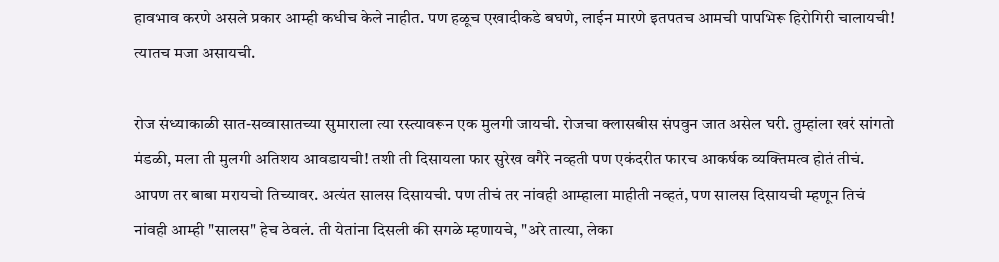हावभाव करणे असले प्रकार आम्ही कधीच केले नाहीत. पण हळूच एखादीकडे बघणे, लाईन मारणे इतपतच आमची पापभिरू हिरोगिरी चालायची! त्यातच मजा असायची.

रोज संध्याकाळी सात-सव्वासातच्या सुमाराला त्या रस्त्यावरून एक मुलगी जायची. रोजचा क्लासबीस संपवुन जात असेल घरी. तुम्हांला खरं सांगतो मंडळी, मला ती मुलगी अतिशय आवडायची! तशी ती दिसायला फार सुरेख वगैरे नव्हती पण एकंदरीत फारच आकर्षक व्यक्तिमत्व होतं तीचं. आपण तर बाबा मरायचो तिच्यावर. अत्यंत सालस दिसायची. पण तीचं तर नांवही आम्हाला माहीती नव्हतं, पण सालस दिसायची म्हणून तिचं नांवही आम्ही "सालस" हेच ठेवलं. ती येतांना दिसली की सगळे म्हणायचे, "अरे तात्या, लेका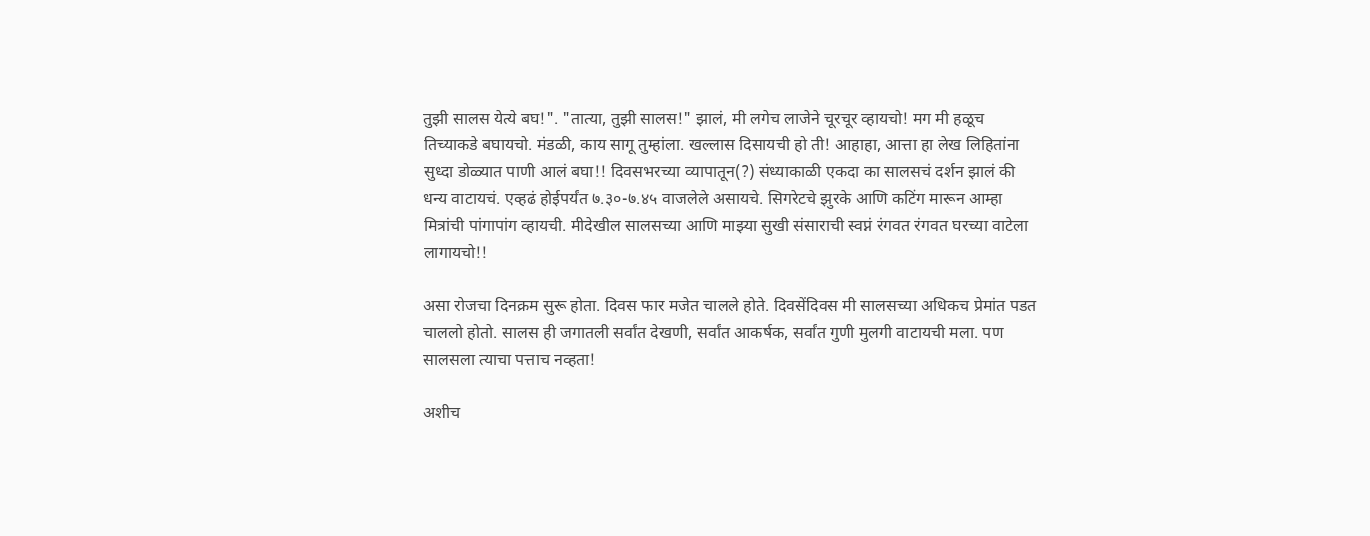तुझी सालस येत्ये बघ!". "तात्या, तुझी सालस!" झालं, मी लगेच लाजेने चूरचूर व्हायचो! मग मी हळूच तिच्याकडे बघायचो. मंडळी, काय सागू तुम्हांला. खल्लास दिसायची हो ती! आहाहा, आत्ता हा लेख लिहितांना सुध्दा डोळ्यात पाणी आलं बघा!! दिवसभरच्या व्यापातून(?) संध्याकाळी एकदा का सालसचं दर्शन झालं की धन्य वाटायचं. एव्हढं होईपर्यंत ७.३०-७.४५ वाजलेले असायचे. सिगरेटचे झुरके आणि कटिंग मारून आम्हा मित्रांची पांगापांग व्हायची. मीदेखील सालसच्या आणि माझ्या सुखी संसाराची स्वप्नं रंगवत रंगवत घरच्या वाटेला लागायचो!!

असा रोजचा दिनक्रम सुरू होता. दिवस फार मजेत चालले होते. दिवसेंदिवस मी सालसच्या अधिकच प्रेमांत पडत चाललो होतो. सालस ही जगातली सर्वांत देखणी, सर्वांत आकर्षक, सर्वांत गुणी मुलगी वाटायची मला. पण सालसला त्याचा पत्ताच नव्हता!

अशीच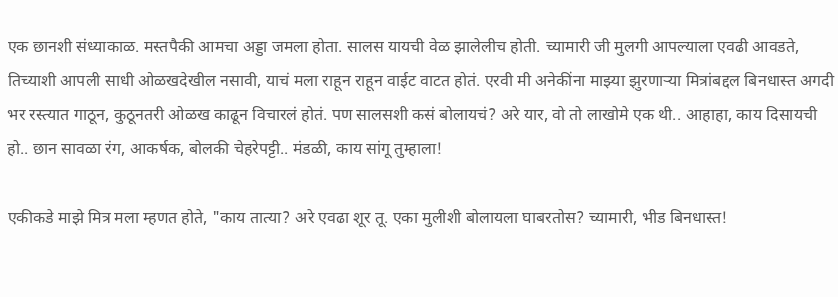एक छानशी संध्याकाळ. मस्तपैकी आमचा अड्डा जमला होता. सालस यायची वेळ झालेलीच होती. च्यामारी जी मुलगी आपल्याला एवढी आवडते, तिच्याशी आपली साधी ओळखदेखील नसावी, याचं मला राहून राहून वाईट वाटत होतं. एरवी मी अनेकींना माझ्या झुरणाऱ्या मित्रांबद्दल बिनधास्त अगदी भर रस्त्यात गाठून, कुठूनतरी ओळख काढून विचारलं होतं. पण सालसशी कसं बोलायचं? अरे यार, वो तो लाखोमे एक थी.. आहाहा, काय दिसायची हो.. छान सावळा रंग, आकर्षक, बोलकी चेहरेपट्टी.. मंडळी, काय सांगू तुम्हाला!

एकीकडे माझे मित्र मला म्हणत होते, "काय तात्या? अरे एवढा शूर तू. एका मुलीशी बोलायला घाबरतोस? च्यामारी, भीड बिनधास्त!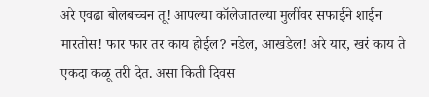अरे एवढा बोलबच्चन तू! आपल्या कॉलेजातल्या मुलींवर सफाईने शाईन मारतोस! फार फार तर काय होईल? नडेल, आखडेल! अरे यार, खरं काय ते एकदा कळू तरी देत. असा किती दिवस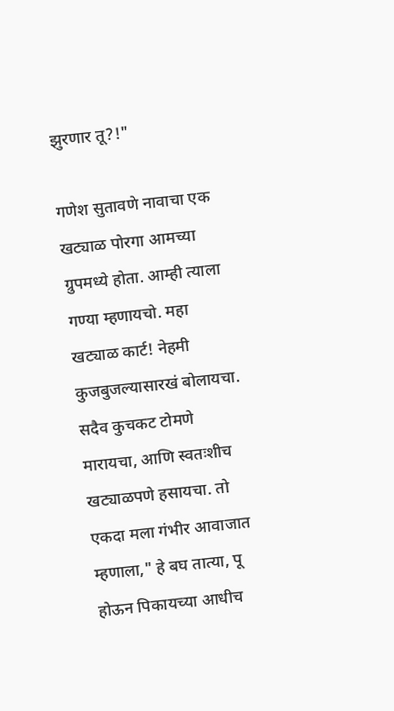झुरणार तू?!"

गणेश सुतावणे नावाचा एक खट्याळ पोरगा आमच्या ग्रुपमध्ये होता. आम्ही त्याला गण्या म्हणायचो. महा खट्याळ कार्ट! नेहमी कुजबुजल्यासारखं बोलायचा. सदैव कुचकट टोमणे मारायचा, आणि स्वतःशीच खट्याळपणे हसायचा. तो एकदा मला गंभीर आवाजात म्हणाला," हे बघ तात्या, पू होऊन पिकायच्या आधीच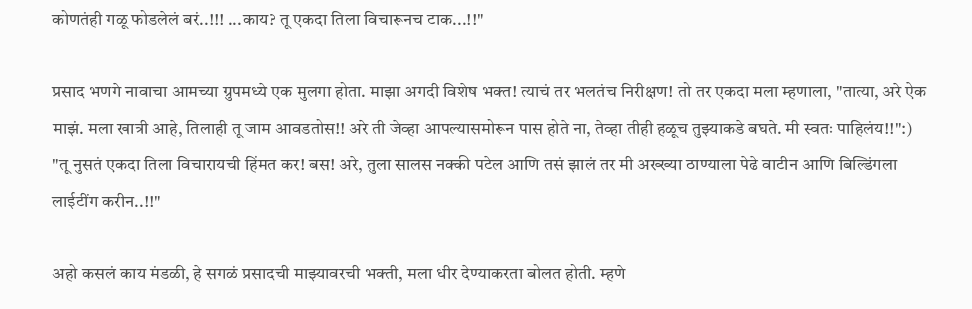कोणतंही गळू फोडलेलं बरं..!!! ...काय? तू एकदा तिला विचारूनच टाक...!!"

प्रसाद भणगे नावाचा आमच्या ग्रुपमध्ये एक मुलगा होता. माझा अगदी विशेष भक्त! त्याचं तर भलतंच निरीक्षण! तो तर एकदा मला म्हणाला, "तात्या, अरे ऐक माझं. मला खात्री आहे, तिलाही तू जाम आवडतोस!! अरे ती जेव्हा आपल्यासमोरून पास होते ना, तेव्हा तीही हळूच तुझ्याकडे बघते. मी स्वतः पाहिलंय!!":) "तू नुसतं एकदा तिला विचारायची हिंमत कर! बस! अरे, तुला सालस नक्की पटेल आणि तसं झालं तर मी अख्ख्या ठाण्याला पेढे वाटीन आणि बिल्डिंगला लाईटींग करीन..!!"

अहो कसलं काय मंडळी, हे सगळं प्रसादची माझ्यावरची भक्ती, मला धीर देण्याकरता बोलत होती. म्हणे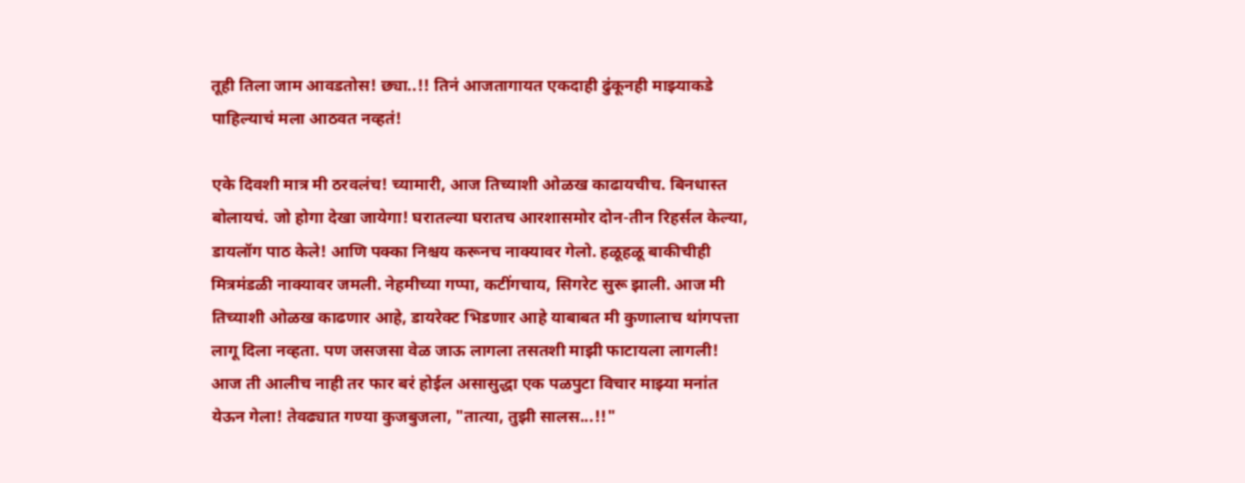तूही तिला जाम आवडतोस! छ्या..!! तिनं आजतागायत एकदाही ढुंकूनही माझ्याकडे पाहिल्याचं मला आठवत नव्हतं!

एके दिवशी मात्र मी ठरवलंच! च्यामारी, आज तिच्याशी ओळख काढायचीच. बिनधास्त बोलायचं. जो होगा देखा जायेगा! घरातल्या घरातच आरशासमोर दोन-तीन रिहर्सल केल्या, डायलॉग पाठ केले! आणि पक्का निश्चय करूनच नाक्यावर गेलो. हळूहळू बाकीचीही मित्रमंडळी नाक्यावर जमली. नेहमीच्या गप्पा, कटींगचाय, सिगरेट सुरू झाली. आज मी तिच्याशी ओळख काढणार आहे, डायरेक्ट भिडणार आहे याबाबत मी कुणालाच थांगपत्ता लागू दिला नव्हता. पण जसजसा वेळ जाऊ लागला तसतशी माझी फाटायला लागली! आज ती आलीच नाही तर फार बरं होईल असासुद्धा एक पळपुटा विचार माझ्या मनांत येऊन गेला! तेवढ्यात गण्या कुजबुजला, "तात्या, तुझी सालस...!!"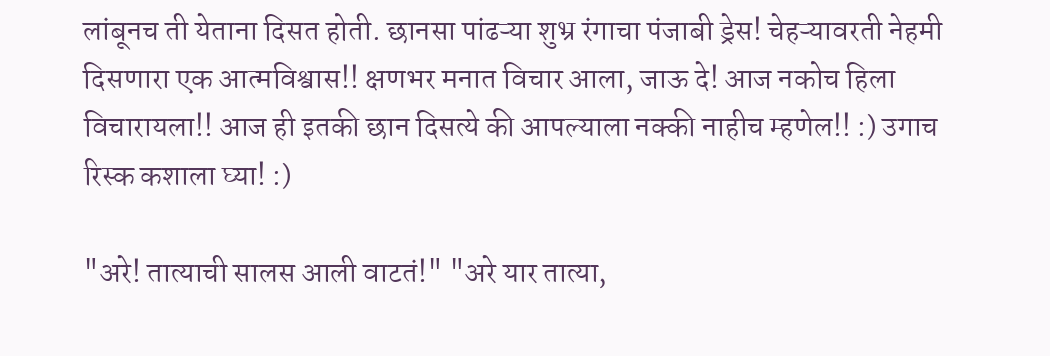लांबूनच ती येताना दिसत होती. छानसा पांढऱ्या शुभ्र रंगाचा पंजाबी ड्रेस! चेहऱ्यावरती नेहमी दिसणारा एक आत्मविश्वास!! क्षणभर मनात विचार आला, जाऊ दे! आज नकोच हिला विचारायला!! आज ही इतकी छान दिसत्ये की आपल्याला नक्की नाहीच म्हणेल!! :) उगाच रिस्क कशाला घ्या! :)

"अरे! तात्याची सालस आली वाटतं!" "अरे यार तात्या,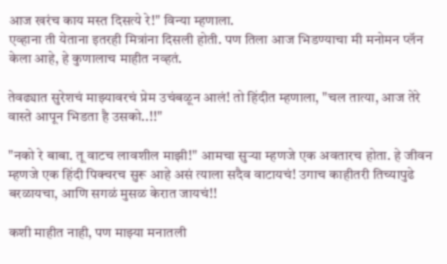आज खरंच काय मस्त दिसत्ये रे!" विन्या म्हणाला.
एव्हाना ती येताना इतरही मित्रांना दिसली होती. पण तिला आज भिडण्याचा मी मनोमन प्लॅन केला आहे, हे कुणालाच माहीत नव्हतं.

तेवढ्यात सुरेशचं माझ्यावरचं प्रेम उचंबळून आलं! तो हिंदीत म्हणाला, "चल तात्या, आज तेरे वास्ते आपून भिडता है उसको..!!"

"नको रे बाबा. तू वाटच लावशील माझी!" आमचा सुऱ्या म्हणजे एक अवतारच होता. हे जीवन म्हणजे एक हिंदी पिक्चरच सुरू आहे असं त्याला सदैव वाटायचं! उगाच काहीतरी तिच्यापुढे बरळायचा, आणि सगळं मुसळ केरात जायचं!!

कशी माहीत नाही, पण माझ्या मनातली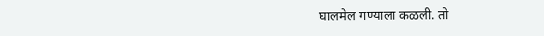घालमेल गण्याला कळली. तो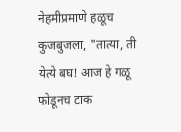नेहमीप्रमाणे हळूच कुजबुजला, "तात्या, ती येत्ये बघ! आज हे गळू फोडूनच टाक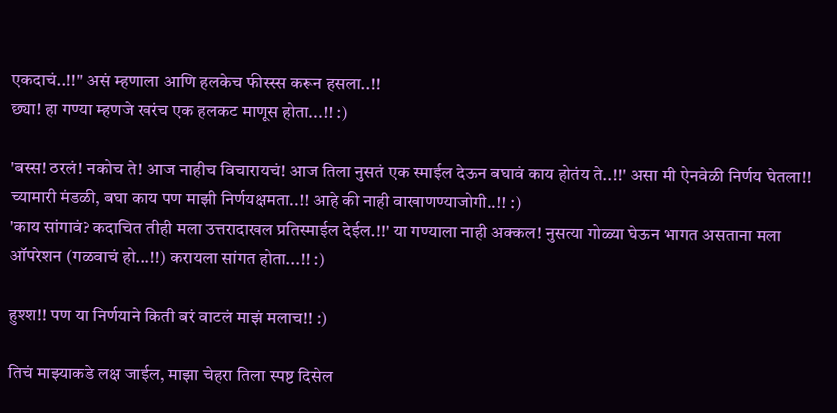एकदाचं..!!" असं म्हणाला आणि हलकेच फीस्स्स करून हसला..!!
छ्या! हा गण्या म्हणजे खरंच एक हलकट माणूस होता...!! :)

'बस्स! ठरलं! नकोच ते! आज नाहीच विचारायचं! आज तिला नुसतं एक स्माईल देऊन बघावं काय होतंय ते..!!' असा मी ऐनवेळी निर्णय घेतला!! च्यामारी मंडळी, बघा काय पण माझी निर्णयक्षमता..!! आहे की नाही वाखाणण्याजोगी..!! :)
'काय सांगावं? कदाचित तीही मला उत्तरादाखल प्रतिस्माईल देईल.!!' या गण्याला नाही अक्कल! नुसत्या गोळ्या घेऊन भागत असताना मला ऑपरेशन (गळवाचं हो...!!) करायला सांगत होता...!! :)

हुश्श!! पण या निर्णयाने किती बरं वाटलं माझं मलाच!! :)

तिचं माझ्याकडे लक्ष जाईल, माझा चेहरा तिला स्पष्ट दिसेल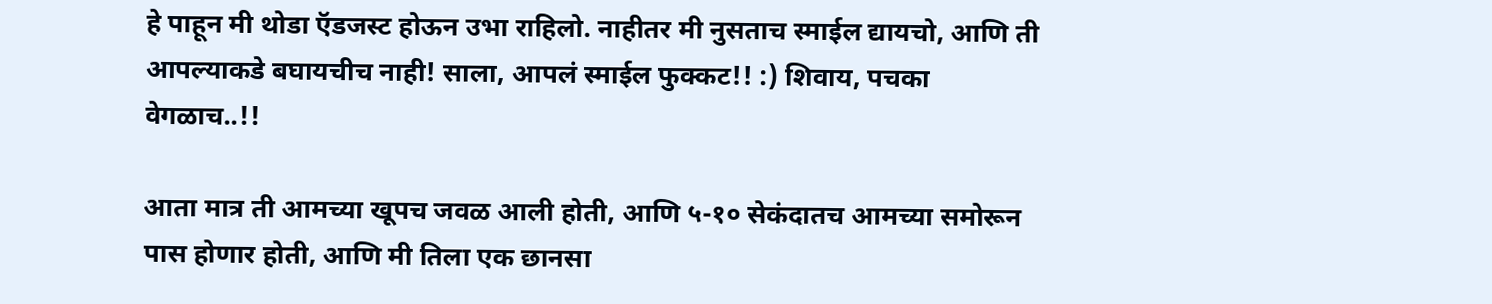हे पाहून मी थोडा ऍडजस्ट होऊन उभा राहिलो. नाहीतर मी नुसताच स्माईल द्यायचो, आणि ती आपल्याकडे बघायचीच नाही! साला, आपलं स्माईल फुक्कट!! :) शिवाय, पचका वेगळाच..!!

आता मात्र ती आमच्या खूपच जवळ आली होती, आणि ५-१० सेकंदातच आमच्या समोरून पास होणार होती, आणि मी तिला एक छानसा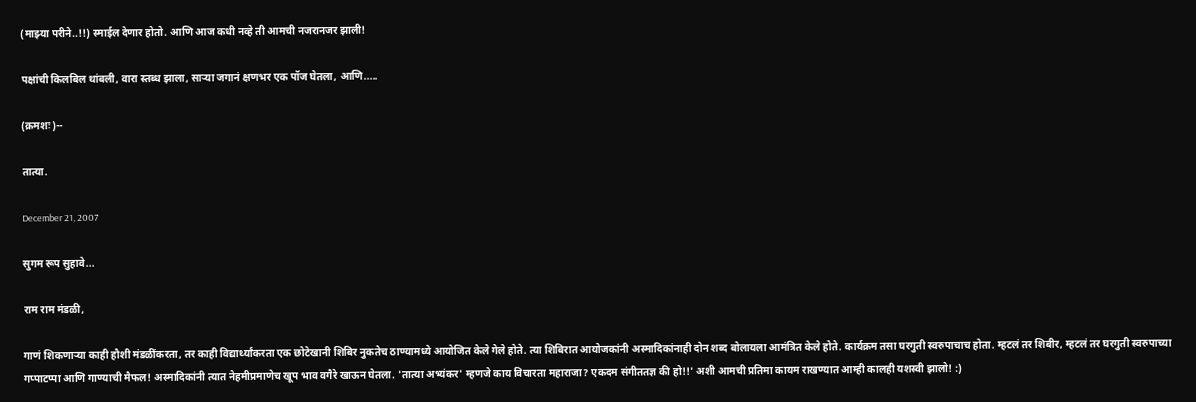(माझ्या परीने..!!) स्माईल देणार होतो. आणि आज कधी नव्हे ती आमची नजरानजर झाली!

पक्षांची किलबिल थांबली, वारा स्तब्ध झाला, साऱ्या जगानं क्षणभर एक पॉज घेतला, आणि.....

(क्रमशः)--

तात्या.

December 21, 2007

सुगम रूप सुहावे...

राम राम मंडळी,

गाणं शिकणार्‍या काही हौशी मंडळींकरता, तर काही विद्यार्थ्यांकरता एक छोटेखानी शिबिर नुकतेच ठाण्यामध्ये आयोजित केले गेले होते. त्या शिबिरात आयोजकांनी अस्मादिकांनाही दोन शब्द बोलायला आमंत्रित केले होते. कार्यक्रम तसा घरगुती स्वरुपाचाच होता. म्हटलं तर शिबीर, म्हटलं तर घरगुती स्वरुपाच्या गप्पाटप्पा आणि गाण्याची मैफल! अस्मादिकांनी त्यात नेहमीप्रमाणेच खूप भाव वगैरे खाऊन घेतला. 'तात्या अभ्यंकर' म्हणजे काय विचारता महाराजा? एकदम संगीततज्ञ की हो!!' अशी आमची प्रतिमा कायम राखण्यात आम्ही कालही यशस्वी झालो! :)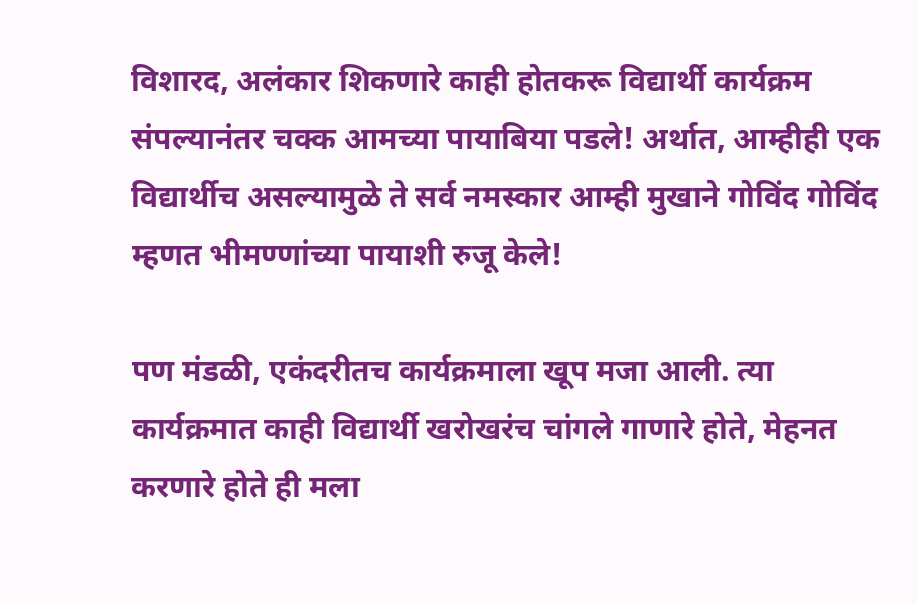विशारद, अलंकार शिकणारे काही होतकरू विद्यार्थी कार्यक्रम संपल्यानंतर चक्क आमच्या पायाबिया पडले! अर्थात, आम्हीही एक विद्यार्थीच असल्यामुळे ते सर्व नमस्कार आम्ही मुखाने गोविंद गोविंद म्हणत भीमण्णांच्या पायाशी रुजू केले!

पण मंडळी, एकंदरीतच कार्यक्रमाला खूप मजा आली. त्या कार्यक्रमात काही विद्यार्थी खरोखरंच चांगले गाणारे होते, मेहनत करणारे होते ही मला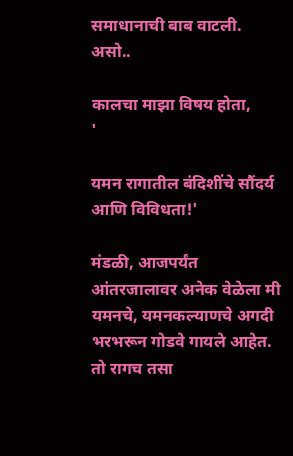समाधानाची बाब वाटली. असो..

कालचा माझा विषय होता,
'

यमन रागातील बंदिशींचे सौंदर्य आणि विविधता!'

मंडळी, आजपर्यंत आंतरजालावर अनेक वेळेला मी यमनचे, यमनकल्याणचे अगदी भरभरून गोडवे गायले आहेत. तो रागच तसा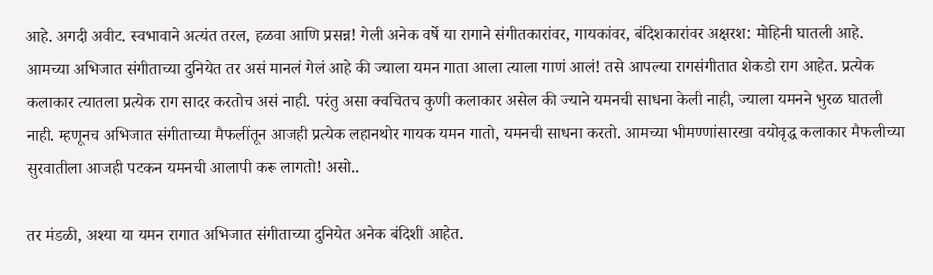आहे. अगदी अवीट. स्वभावाने अत्यंत तरल, हळवा आणि प्रसन्न! गेली अनेक वर्षे या रागाने संगीतकारांवर, गायकांवर, बंदिशकारांवर अक्षरश: मोहिनी घातली आहे. आमच्या अभिजात संगीताच्या दुनियेत तर असं मानलं गेलं आहे की ज्याला यमन गाता आला त्याला गाणं आलं! तसे आपल्या रागसंगीतात शेकडो राग आहेत. प्रत्येक कलाकार त्यातला प्रत्येक राग सादर करतोच असं नाही. परंतु असा क्वचितच कुणी कलाकार असेल की ज्याने यमनची साधना केली नाही, ज्याला यमनने भुरळ घातली नाही. म्हणूनच अभिजात संगीताच्या मैफलींतून आजही प्रत्येक लहानथोर गायक यमन गातो, यमनची साधना करतो. आमच्या भीमण्णांसारखा वयोवृद्ध कलाकार मैफलीच्या सुरवातीला आजही पटकन यमनची आलापी करू लागतो! असो..

तर मंडळी, अश्या या यमन रागात अभिजात संगीताच्या दुनियेत अनेक बंदिशी आहेत.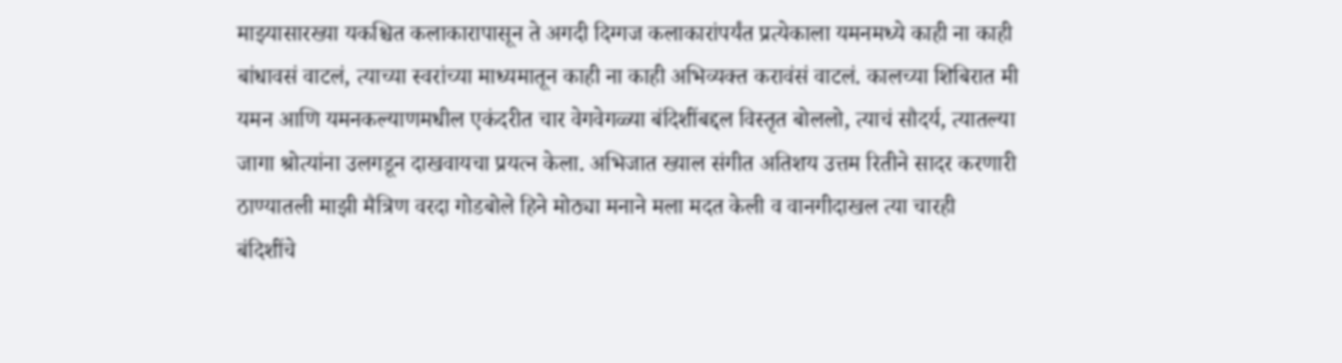माझ्यासारख्या यकश्चित कलाकारापासून ते अगदी दिग्गज कलाकारांपर्यंत प्रत्येकाला यमनमध्ये काही ना काही बांधावसं वाटलं, त्याच्या स्वरांच्या माध्यमातून काही ना काही अभिव्यक्त करावंसं वाटलं. कालच्या शिबिरात मी यमन आणि यमनकल्याणमधील एकंदरीत चार वेगवेगळ्या बंदिशींबद्दल विस्तृत बोललो, त्याचं सौदर्य, त्यातल्या जागा श्रोत्यांना उलगडून दाखवायचा प्रयत्न केला. अभिजात ख्याल संगीत अतिशय उत्तम रितीने सादर करणारी ठाण्यातली माझी मैत्रिण वरदा गोडबोले हिने मोठ्या मनाने मला मदत केली व वानगीदाखल त्या चारही बंदिशींचे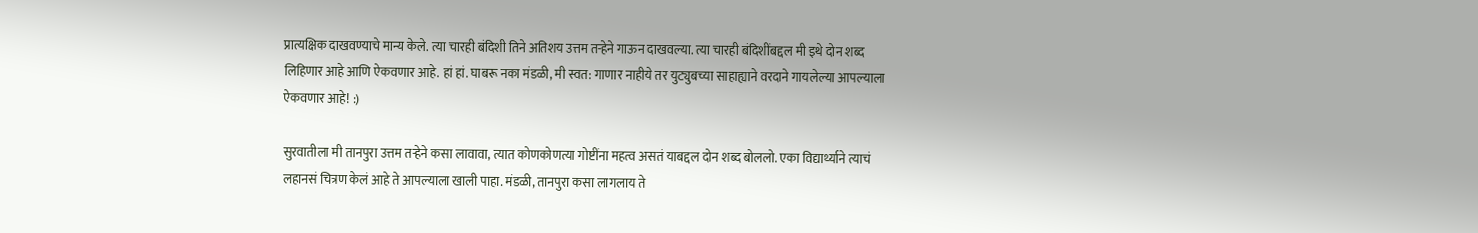प्रात्यक्षिक दाखवण्याचे मान्य केले. त्या चारही बंदिशी तिने अतिशय उत्तम तर्‍हेने गाऊन दाखवल्या. त्या चारही बंदिशींबद्दल मी इथे दोन शब्द लिहिणार आहे आणि ऐकवणार आहे. हां हां. घाबरू नका मंडळी, मी स्वत: गाणार नाहीये तर युट्युबच्या साहाह्याने वरदाने गायलेल्या आपल्याला ऐकवणार आहे! :)

सुरवातीला मी तानपुरा उत्तम तर्‍हेने कसा लावावा, त्यात कोणकोणत्या गोष्टींना महत्व असतं याबद्दल दोन शब्द बोललो. एका विद्यार्थ्याने त्याचं लहानसं चित्रण केलं आहे ते आपल्याला खाली पाहा. मंडळी, तानपुरा कसा लागलाय ते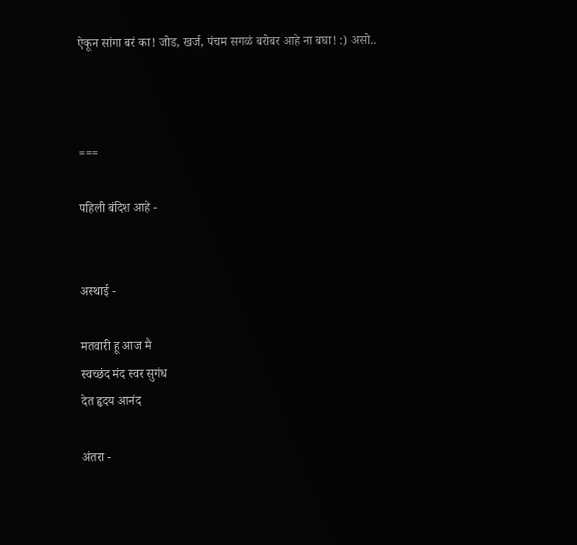ऐकून सांगा बरं का! जोड, खर्ज, पंचम सगळं बरोबर आहे ना बघा! :) असो..



===

पहिली बंदिश आहे -


अस्थाई -

मतवारी हू आज मै
स्वच्छंद मंद स्वर सुगंध
देत हृदय आनंद

अंतरा -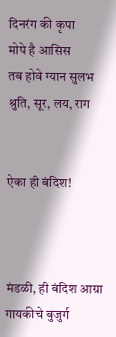दिनरंग की कृपा
मोपे है आसिस
तब होवे ग्यान सुलभ
श्रुति, सूर, लय, राग


ऐका ही बंदिश!



मंडळी, ही बंदिश आग्रा गायकीचे बुजुर्ग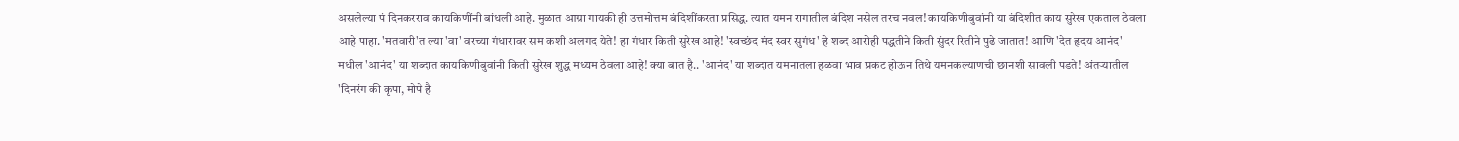असलेल्या पं दिनकरराव कायकिणींनी बांधली आहे. मुळात आग्रा गायकी ही उत्तमोत्तम बंदिशींकरता प्रसिद्ध. त्यात यमन रागातील बंदिश नसेल तरच नवल! कायकिणीबुवांनी या बंदिशीत काय सुरेख एकताल ठेवला आहे पाहा. 'मतवारी'त ल्या 'वा' वरच्या गंधारावर सम कशी अलगद येते! हा गंधार किती सुरेख आहे! 'स्वच्छंद मंद स्वर सुगंध' हे शब्द आरोही पद्धतीने किती सुंदर रितीने पुढे जातात! आणि 'देत हृदय आनंद' मधील 'आनंद' या शब्दात कायकिणीबुवांनी किती सुरेख शुद्ध मध्यम ठेवला आहे! क्या बात है.. 'आनंद' या शब्दात यमनातला हळवा भाव प्रकट होऊन तिथे यमनकल्याणची छानशी सावली पडते! अंतर्‍यातील 'दिनरंग की कृपा, मोपे है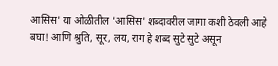आसिस' या ओळीतील 'आसिस' शब्दावरील जागा कशी ठेवली आहे बघा! आणि श्रुति, सूर, लय, राग हे शब्द सुटे सुटे असून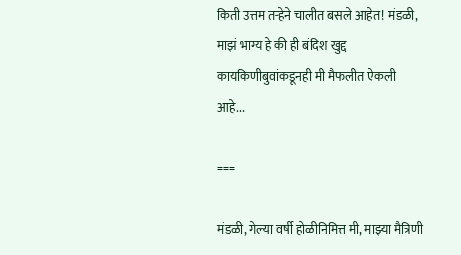किती उत्तम तर्‍हेने चालीत बसले आहेत! मंडळी, माझं भाग्य हे की ही बंदिश खुद्द कायकिणीबुवांकडूनही मी मैफलीत ऐकली आहे...

===

मंडळी, गेल्या वर्षी होळीनिमित्त मी, माझ्या मैत्रिणी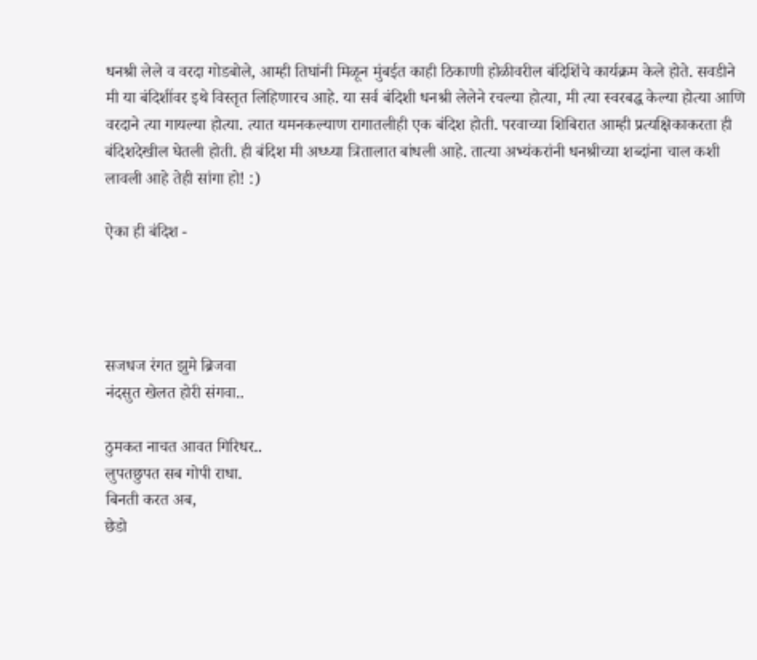धनश्री लेले व वरदा गोडबोले, आम्ही तिघांनी मिळून मुंबईत काही ठिकाणी होळीवरील बंदिशिंचे कार्यक्रम केले होते. सवडीने मी या बंदिशींवर इथे विस्तृत लिहिणारच आहे. या सर्व बंदिशी धनश्री लेलेने रचल्या होत्या, मी त्या स्वरबद्ध केल्या होत्या आणि वरदाने त्या गायल्या होत्या. त्यात यमनकल्याण रागातलीही एक बंदिश होती. परवाच्या शिबिरात आम्ही प्रत्यक्षिकाकरता ही बंदिशदेखील घेतली होती. ही बंदिश मी अध्ध्या त्रितालात बांधली आहे. तात्या अभ्यंकरांनी धनश्रीच्या शब्दांना चाल कशी लावली आहे तेही सांगा हो! :)

ऐका ही बंदिश -




सजधज रंगत झुमे ब्रिजवा
नंदसुत खेलत होरी संगवा..

ठुमकत नाचत आवत गिरिधर..
लुपतछुपत सब गोपी राधा.
बिनती करत अब,
छेडो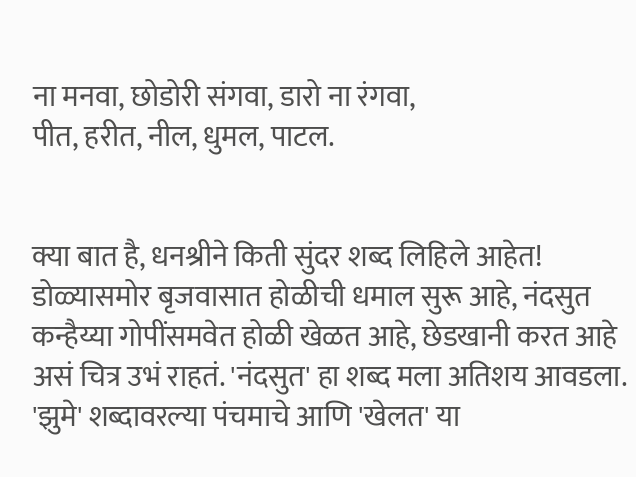ना मनवा, छोडोरी संगवा, डारो ना रंगवा,
पीत, हरीत, नील, धुमल, पाटल.


क्या बात है, धनश्रीने किती सुंदर शब्द लिहिले आहेत! डोळ्यासमोर बृजवासात होळीची धमाल सुरू आहे, नंदसुत कन्हैय्या गोपींसमवेत होळी खेळत आहे, छेडखानी करत आहे असं चित्र उभं राहतं. 'नंदसुत' हा शब्द मला अतिशय आवडला. 'झुमे' शब्दावरल्या पंचमाचे आणि 'खेलत' या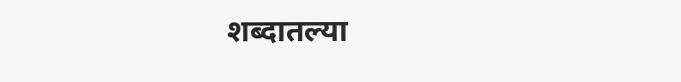शब्दातल्या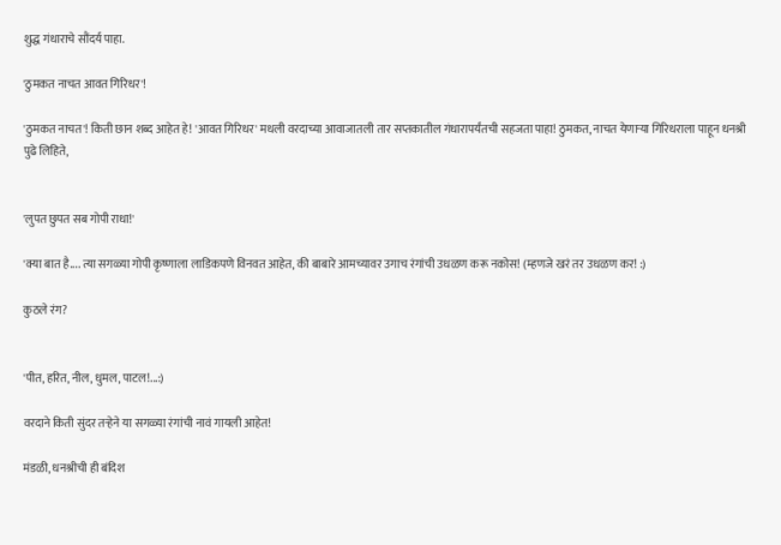शुद्ध गंधाराचे सौंदर्य पाहा.

'ठुमकत नाचत आवत गिरिधर'!

'ठुमकत नाचत'! किती छान शब्द आहेत हे! 'आवत गिरिधर' मधली वरदाच्या आवाजातली तार सप्तकातील गंधारापर्यंतची सहजता पाहा! ठुमकत, नाचत येणार्‍या गिरिधराला पाहून धनश्री पुढे लिहिते,


'लुपत छुपत सब गोपी राधा!'

'क्या बात है.... त्या सगळ्या गोपी कृष्णाला लाडिकपणे विनवत आहेत, की बाबारे आमच्यावर उगाच रंगांची उधळण करू नकोस! (म्हणजे खरं तर उधळण कर! :)

कुठले रंग?


'पीत, हरित, नील, धुमल, पाटल!...:)

वरदाने किती सुंदर तर्‍हेने या सगळ्या रंगांची नावं गायली आहेत!

मंडळी, धनश्रीची ही बंदिश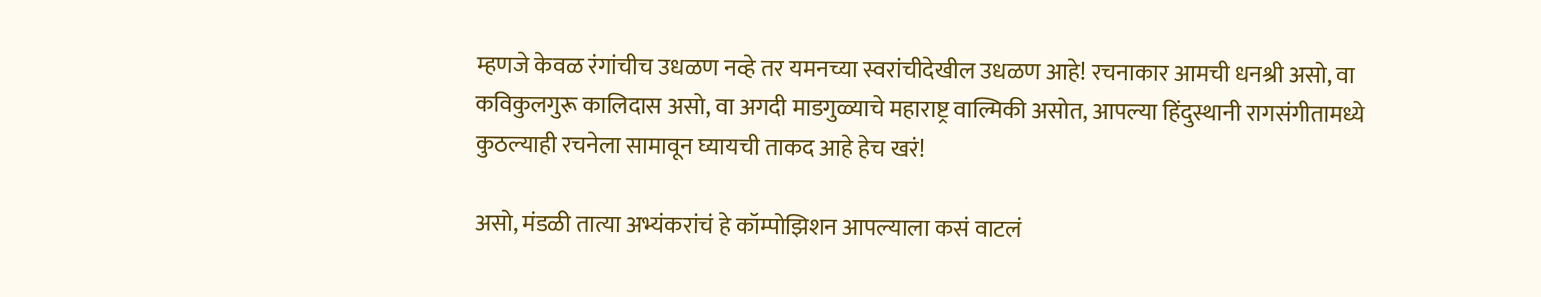म्हणजे केवळ रंगांचीच उधळण नव्हे तर यमनच्या स्वरांचीदेखील उधळण आहे! रचनाकार आमची धनश्री असो, वा कविकुलगुरू कालिदास असो, वा अगदी माडगुळ्याचे महाराष्ट्र वाल्मिकी असोत, आपल्या हिंदुस्थानी रागसंगीतामध्ये कुठल्याही रचनेला सामावून घ्यायची ताकद आहे हेच खरं!

असो, मंडळी तात्या अभ्यंकरांचं हे कॉम्पोझिशन आपल्याला कसं वाटलं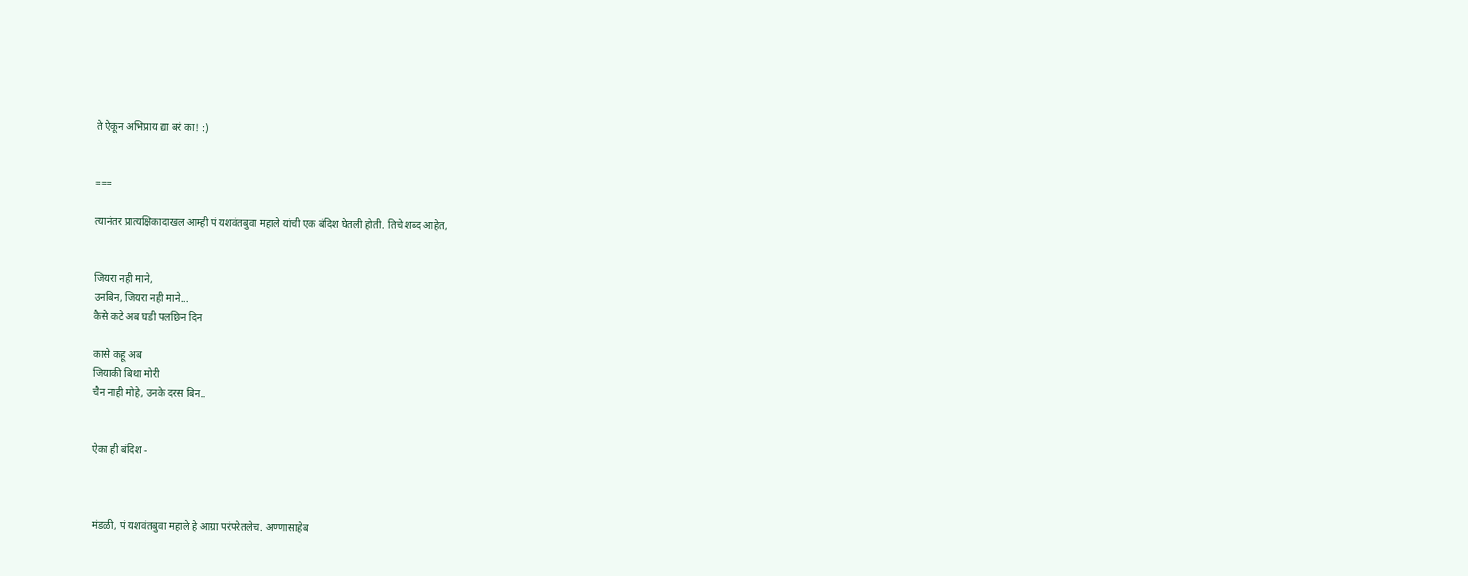ते ऐकून अभिप्राय द्या बरं का! :)


===

त्यानंतर प्रात्यक्षिकादाखल आम्ही पं यशवंतबुवा महाले यांची एक बंदिश घेतली होती. तिचे शब्द आहेत,


जियरा नही माने,
उनबिन, जियरा नही माने...
कैसे कटे अब घडी पलछिन दिन

कासे कहू अब
जियाकी बिथा मोरी
चैन नाही मोहे, उनके दरस बिन..


ऐका ही बंदिश -



मंडळी, पं यशवंतबुवा महाले हे आग्रा परंपरेतलेच. अण्णासाहेब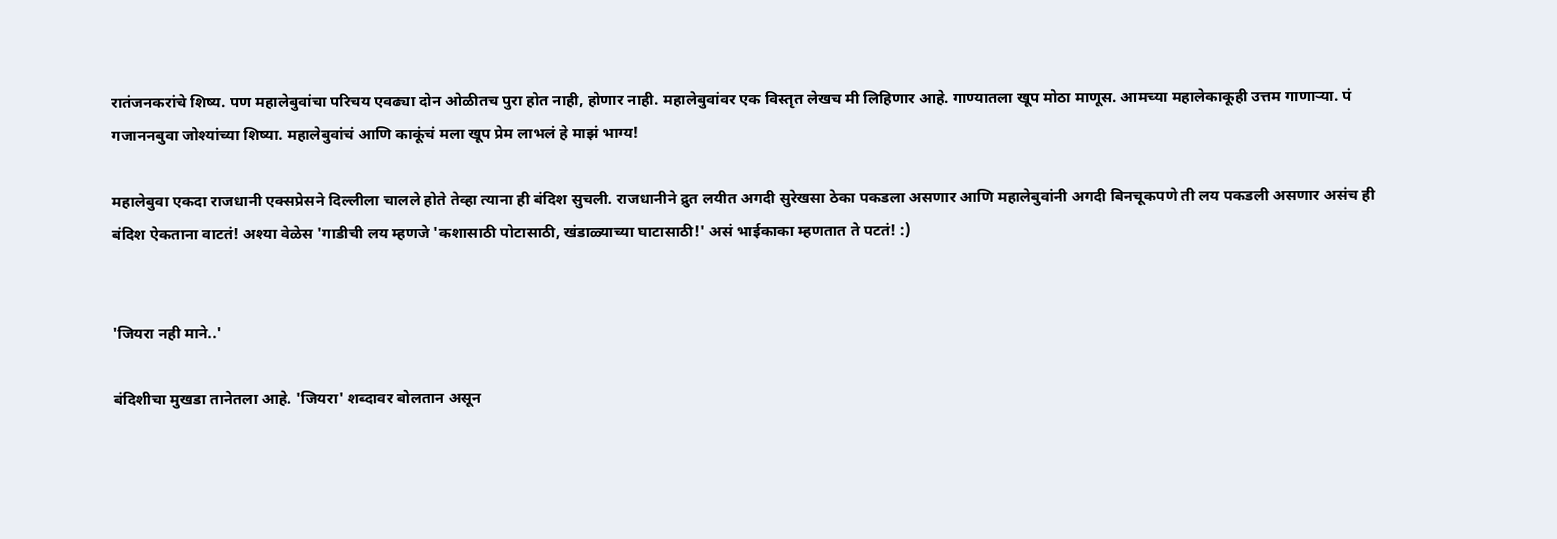रातंजनकरांचे शिष्य. पण महालेबुवांचा परिचय एवढ्या दोन ओळीतच पुरा होत नाही, होणार नाही. महालेबुवांवर एक विस्तृत लेखच मी लिहिणार आहे. गाण्यातला खूप मोठा माणूस. आमच्या महालेकाकूही उत्तम गाणार्‍या. पं गजाननबुवा जोश्यांच्या शिष्या. महालेबुवांचं आणि काकूंचं मला खूप प्रेम लाभलं हे माझं भाग्य!

महालेबुवा एकदा राजधानी एक्सप्रेसने दिल्लीला चालले होते तेव्हा त्याना ही बंदिश सुचली. राजधानीने द्रुत लयीत अगदी सुरेखसा ठेका पकडला असणार आणि महालेबुवांनी अगदी बिनचूकपणे ती लय पकडली असणार असंच ही बंदिश ऐकताना वाटतं! अश्या वेळेस 'गाडीची लय म्हणजे 'कशासाठी पोटासाठी, खंडाळ्याच्या घाटासाठी!' असं भाईकाका म्हणतात ते पटतं! :)


'जियरा नही माने..'

बंदिशीचा मुखडा तानेतला आहे. 'जियरा' शब्दावर बोलतान असून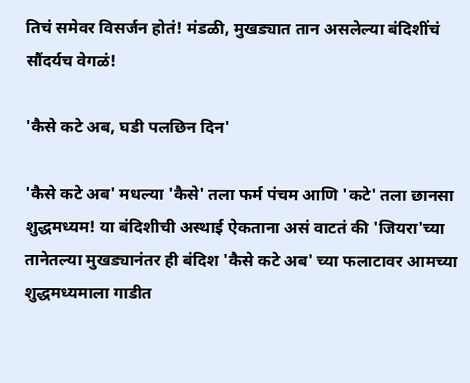तिचं समेवर विसर्जन होतं! मंडळी, मुखड्यात तान असलेल्या बंदिशींचं सौंदर्यच वेगळं!

'कैसे कटे अब, घडी पलछिन दिन'

'कैसे कटे अब' मधल्या 'कैसे' तला फर्म पंचम आणि 'कटे' तला छानसा शुद्धमध्यम! या बंदिशीची अस्थाई ऐकताना असं वाटतं की 'जियरा'च्या तानेतल्या मुखड्यानंतर ही बंदिश 'कैसे कटे अब' च्या फलाटावर आमच्या शुद्धमध्यमाला गाडीत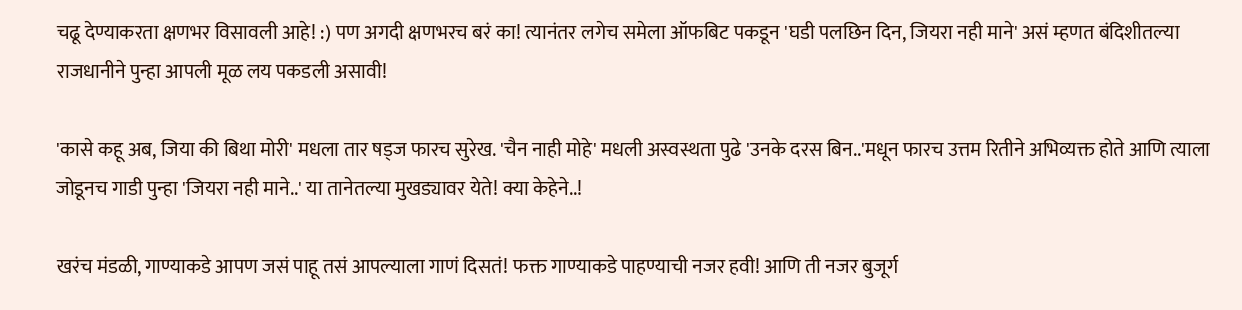चढू देण्याकरता क्षणभर विसावली आहे! :) पण अगदी क्षणभरच बरं का! त्यानंतर लगेच समेला ऑफबिट पकडून 'घडी पलछिन दिन, जियरा नही माने' असं म्हणत बंदिशीतल्या राजधानीने पुन्हा आपली मूळ लय पकडली असावी!

'कासे कहू अब, जिया की बिथा मोरी' मधला तार षड्ज फारच सुरेख. 'चैन नाही मोहे' मधली अस्वस्थता पुढे 'उनके दरस बिन..'मधून फारच उत्तम रितीने अभिव्यक्त होते आणि त्याला जोडूनच गाडी पुन्हा 'जियरा नही माने..' या तानेतल्या मुखड्यावर येते! क्या केहेने..!

खरंच मंडळी, गाण्याकडे आपण जसं पाहू तसं आपल्याला गाणं दिसतं! फक्त गाण्याकडे पाहण्याची नजर हवी! आणि ती नजर बुजूर्ग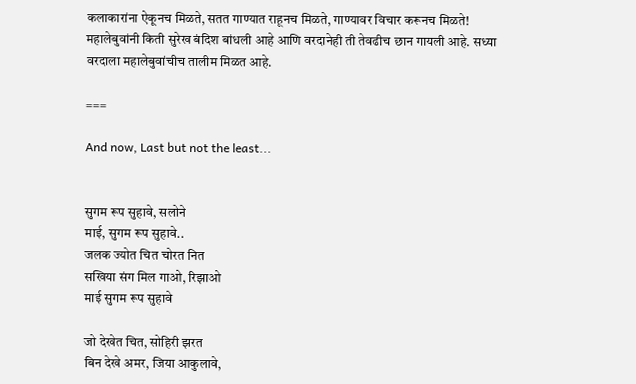कलाकारांना ऐकूनच मिळते, सतत गाण्यात राहूनच मिळते, गाण्यावर विचार करूनच मिळते! महालेबुवांनी किती सुरेख बंदिश बांधली आहे आणि वरदानेही ती तेवढीच छान गायली आहे. सध्या वरदाला महालेबुवांचीच तालीम मिळत आहे.

===

And now, Last but not the least...


सुगम रूप सुहावे, सलोने
माई, सुगम रूप सुहावे..
जलक ज्योत चित चोरत नित
सखिया संग मिल गाओ, रिझाओ
माई सुगम रूप सुहावे

जो देखेत चित, सोहिरी झरत
बिन देखे अमर, जिया आकुलावे,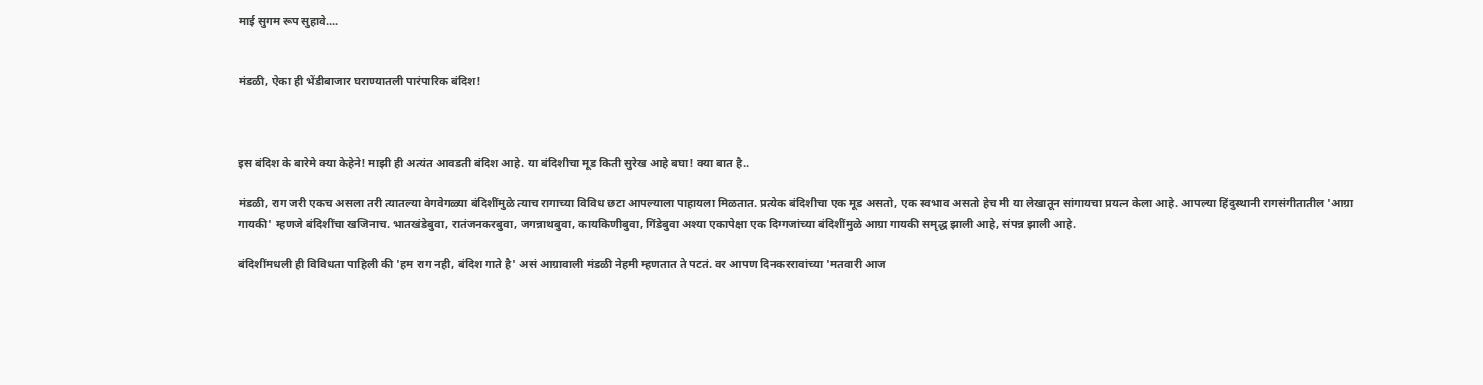माई सुगम रूप सुहावे....


मंडळी, ऐका ही भेंडीबाजार घराण्यातली पारंपारिक बंदिश!



इस बंदिश के बारेमे क्या केहेने! माझी ही अत्यंत आवडती बंदिश आहे. या बंदिशीचा मूड किती सुरेख आहे बघा! क्या बात है..

मंडळी, राग जरी एकच असला तरी त्यातल्या वेगवेगळ्या बंदिशींमुळे त्याच रागाच्या विविध छटा आपल्याला पाहायला मिळतात. प्रत्येक बंदिशीचा एक मूड असतो, एक स्वभाव असतो हेच मी या लेखातून सांगायचा प्रयत्न केला आहे. आपल्या हिंदुस्थानी रागसंगीतातील 'आग्रा गायकी' म्हणजे बंदिशींचा खजिनाच. भातखंडेबुवा, रातंजनकरबुवा, जगन्नाथबुवा, कायकिणीबुवा, गिंडेबुवा अश्या एकापेक्षा एक दिग्गजांच्या बंदिशींमुळे आग्रा गायकी समृद्ध झाली आहे, संपन्न झाली आहे.

बंदिशींमधली ही विविधता पाहिली की 'हम राग नही, बंदिश गाते है' असं आग्रावाली मंडळी नेहमी म्हणतात ते पटतं. वर आपण दिनकररावांच्या 'मतवारी आज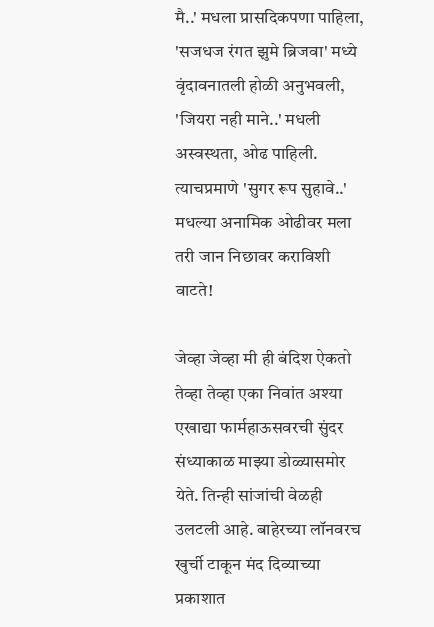मै..' मधला प्रासदिकपणा पाहिला, 'सजधज रंगत झुमे ब्रिजवा' मध्ये वृंदावनातली होळी अनुभवली, 'जियरा नही माने..' मधली अस्वस्थता, ओढ पाहिली. त्याचप्रमाणे 'सुगर रूप सुहावे..' मधल्या अनामिक ओढीवर मला तरी जान निछावर कराविशी वाटते!

जेव्हा जेव्हा मी ही बंदिश ऐकतो तेव्हा तेव्हा एका निवांत अश्या एखाद्या फार्महाऊसवरची सुंदर संध्याकाळ माझ्या डोळ्यासमोर येते. तिन्ही सांजांची वेळही उलटली आहे. बाहेरच्या लॉनवरच खुर्ची टाकून मंद दिव्याच्या प्रकाशात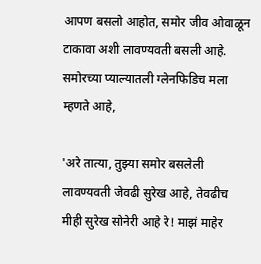आपण बसलो आहोत, समोर जीव ओवाळून टाकावा अशी लावण्यवती बसली आहे. समोरच्या प्याल्यातली ग्लेनफिडिच मला म्हणते आहे,

'अरे तात्या, तुझ्या समोर बसलेली लावण्यवती जेवढी सुरेख आहे, तेवढीच मीही सुरेख सोनेरी आहे रे! माझं माहेर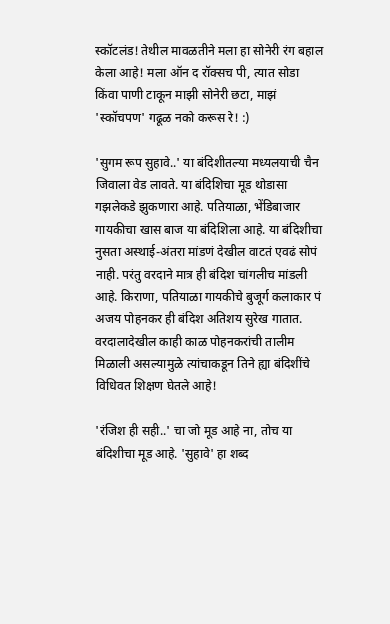स्कॉटलंड! तेथील मावळतीने मला हा सोनेरी रंग बहाल केला आहे! मला ऑन द रॉक्सच पी, त्यात सोडा किंवा पाणी टाकून माझी सोनेरी छटा, माझं 'स्कॉचपण' गढूळ नको करूस रे! :)

'सुगम रूप सुहावे..' या बंदिशीतल्या मध्यलयाची चैन जिवाला वेड लावते. या बंदिशिचा मूड थोडासा गझलेकडे झुकणारा आहे. पतियाळा, भेंडिबाजार गायकीचा खास बाज या बंदिशिला आहे. या बंदिशीचा नुसता अस्थाई-अंतरा मांडणं देखील वाटतं एवढं सोपं नाही. परंतु वरदाने मात्र ही बंदिश चांगलीच मांडली आहे. किराणा, पतियाळा गायकीचे बुजूर्ग कलाकार पं अजय पोहनकर ही बंदिश अतिशय सुरेख गातात. वरदालादेखील काही काळ पोहनकरांची तालीम मिळाली असल्यामुळे त्यांचाकडून तिने ह्या बंदिशींचे विधिवत शिक्षण घेतले आहे!

'रंजिश ही सही..' चा जो मूड आहे ना, तोच या बंदिशीचा मूड आहे. 'सुहावे' हा शब्द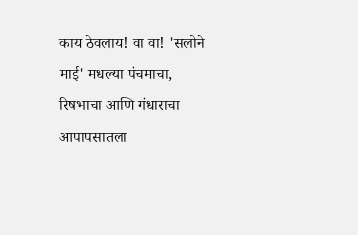काय ठेवलाय! वा वा! 'सलोने माई' मधल्या पंचमाचा, रिषभाचा आणि गंधाराचा आपापसातला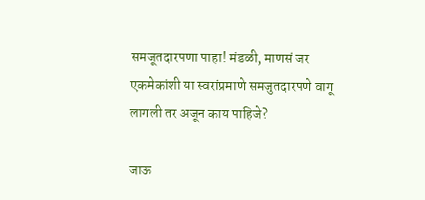समजूतदारपणा पाहा! मंडळी, माणसं जर एकमेकांशी या स्वरांप्रमाणे समजुतदारपणे वागू लागली तर अजून काय पाहिजे?

जाऊ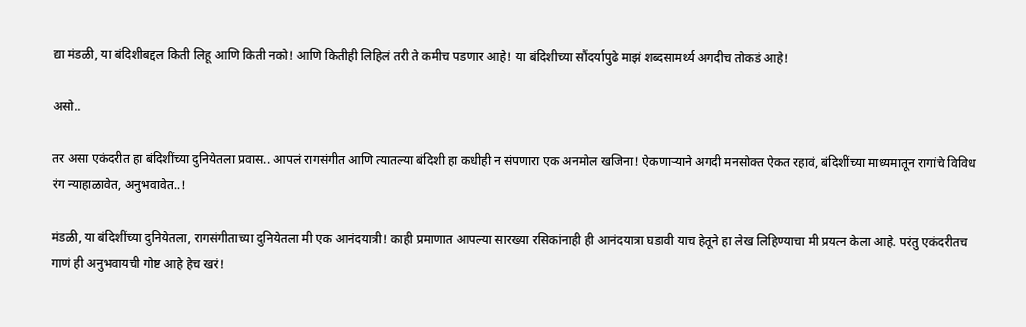द्या मंडळी, या बंदिशीबद्दल किती लिहू आणि किती नको! आणि कितीही लिहिलं तरी ते कमीच पडणार आहे! या बंदिशीच्या सौंदर्यापुढे माझं शब्दसामर्थ्य अगदीच तोकडं आहे!

असो..

तर असा एकंदरीत हा बंदिशींच्या दुनियेतला प्रवास.. आपलं रागसंगीत आणि त्यातल्या बंदिशी हा कधीही न संपणारा एक अनमोल खजिना! ऐकणार्‍याने अगदी मनसोक्त ऐकत रहावं, बंदिशींच्या माध्यमातून रागांचे विविध रंग न्याहाळावेत, अनुभवावेत..!

मंडळी, या बंदिशींच्या दुनियेतला, रागसंगीताच्या दुनियेतला मी एक आनंदयात्री! काही प्रमाणात आपल्या सारख्या रसिकांनाही ही आनंदयात्रा घडावी याच हेतूने हा लेख लिहिण्याचा मी प्रयत्न केला आहे. परंतु एकंदरीतच गाणं ही अनुभवायची गोष्ट आहे हेच खरं!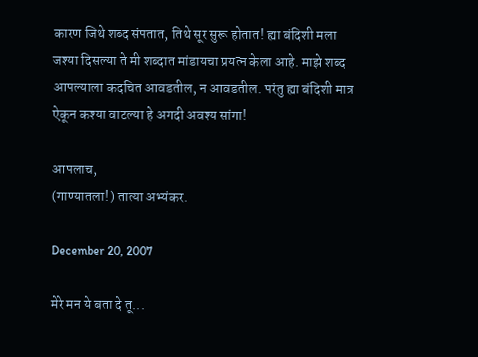कारण जिथे शब्द संपतात, तिथे सूर सुरू होतात! ह्या बंदिशी मला जश्या दिसल्या ते मी शब्दात मांडायचा प्रयत्न केला आहे. माझे शब्द आपल्याला कदचित आवडतील, न आवडतील. परंतु ह्या बंदिशी मात्र ऐकून कश्या वाटल्या हे अगदी अवश्य सांगा!

आपलाच,
(गाण्यातला!) तात्या अभ्यंकर.

December 20, 2007

मेरे मन ये बता दे तू...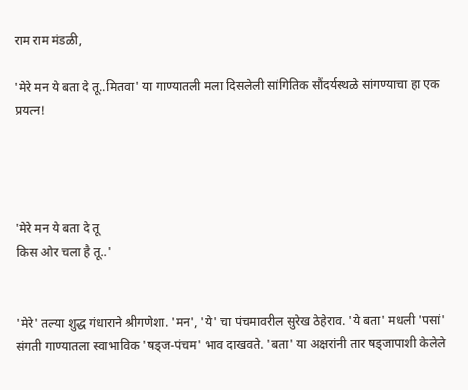राम राम मंडळी,

'मेरे मन ये बता दे तू..मितवा' या गाण्यातली मला दिसलेली सांगितिक सौंदर्यस्थळे सांगण्याचा हा एक प्रयत्न!




'मेरे मन ये बता दे तू
किस ओर चला है तू..'


'मेरे' तल्या शुद्ध गंधाराने श्रीगणेशा. 'मन', 'ये' चा पंचमावरील सुरेख ठेहेराव. 'ये बता' मधली 'पसां' संगती गाण्यातला स्वाभाविक 'षड्ज-पंचम' भाव दाखवते. 'बता' या अक्षरांनी तार षड्जापाशी केलेले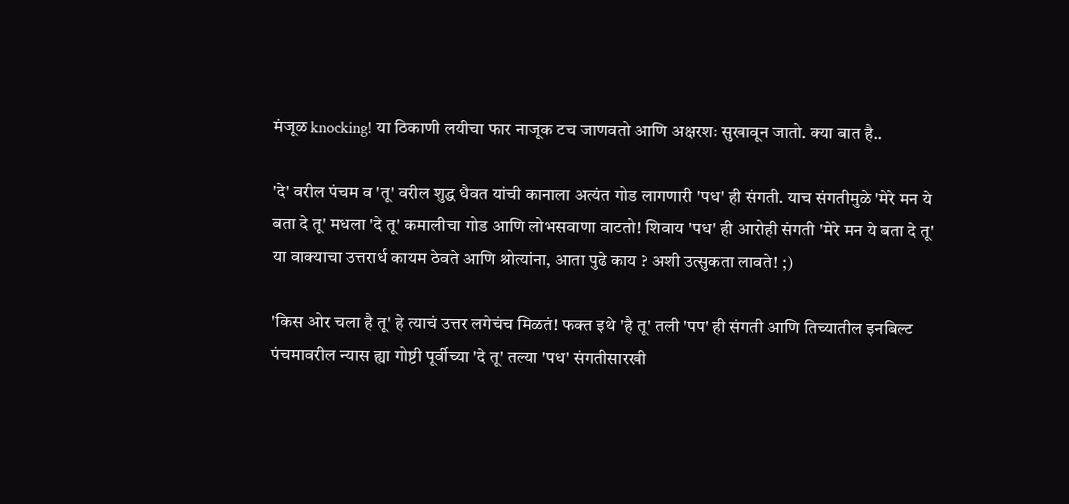मंजूळ knocking! या ठिकाणी लयीचा फार नाजूक टच जाणवतो आणि अक्षरशः सुखावून जातो. क्या बात है..

'दे' वरील पंचम व 'तू' वरील शुद्ध धैवत यांची कानाला अत्यंत गोड लागणारी 'पध' ही संगती. याच संगतीमुळे 'मेरे मन ये बता दे तू' मधला 'दे तू' कमालीचा गोड आणि लोभसवाणा वाटतो! शिवाय 'पध' ही आरोही संगती 'मेरे मन ये बता दे तू' या वाक्याचा उत्तरार्ध कायम ठेवते आणि श्रोत्यांना, आता पुढे काय ? अशी उत्सुकता लावते! ;)

'किस ओर चला है तू' हे त्याचं उत्तर लगेचंच मिळतं! फक्त इथे 'है तू' तली 'पप' ही संगती आणि तिच्यातील इनबिल्ट पंचमावरील न्यास ह्या गोष्टी पूर्वीच्या 'दे तू' तल्या 'पध' संगतीसारखी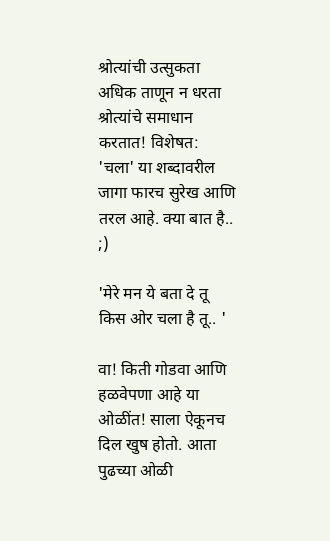श्रोत्यांची उत्सुकता अधिक ताणून न धरता श्रोत्यांचे समाधान करतात! विशेषत: 'चला' या शब्दावरील जागा फारच सुरेख आणि तरल आहे. क्या बात है.. ;)

'मेरे मन ये बता दे तू
किस ओर चला है तू.. '

वा! किती गोडवा आणि हळवेपणा आहे या ओळींत! साला ऐकूनच दिल खुष होतो. आता पुढच्या ओळी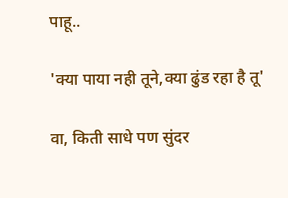पाहू..

'क्या पाया नही तूने,क्या ढुंड रहा है तू'

वा, किती साधे पण सुंदर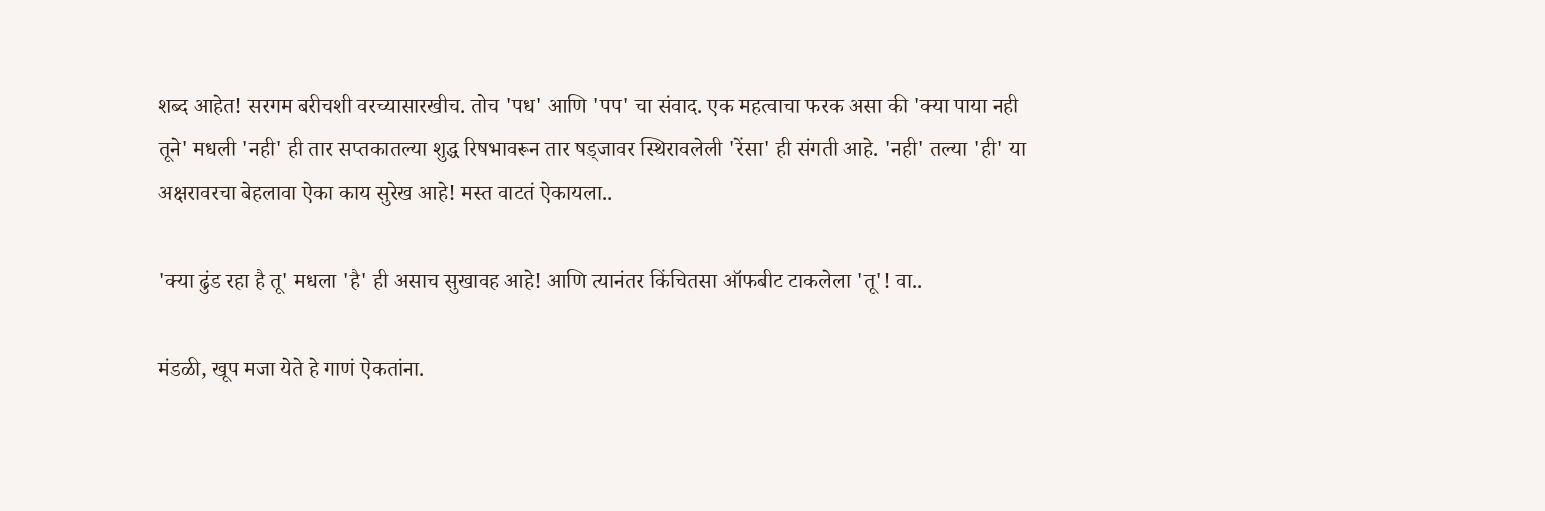शब्द आहेत! सरगम बरीचशी वरच्यासारखीच. तोच 'पध' आणि 'पप' चा संवाद. एक महत्वाचा फरक असा की 'क्या पाया नही तूने' मधली 'नही' ही तार सप्तकातल्या शुद्ध रिषभावरून तार षड्जावर स्थिरावलेली 'रेंसा' ही संगती आहे. 'नही' तल्या 'ही' या अक्षरावरचा बेहलावा ऐका काय सुरेख आहे! मस्त वाटतं ऐकायला..

'क्या ढुंड रहा है तू' मधला 'है' ही असाच सुखावह आहे! आणि त्यानंतर किंचितसा ऑफबीट टाकलेला 'तू'! वा..

मंडळी, खूप मजा येते हे गाणं ऐकतांना.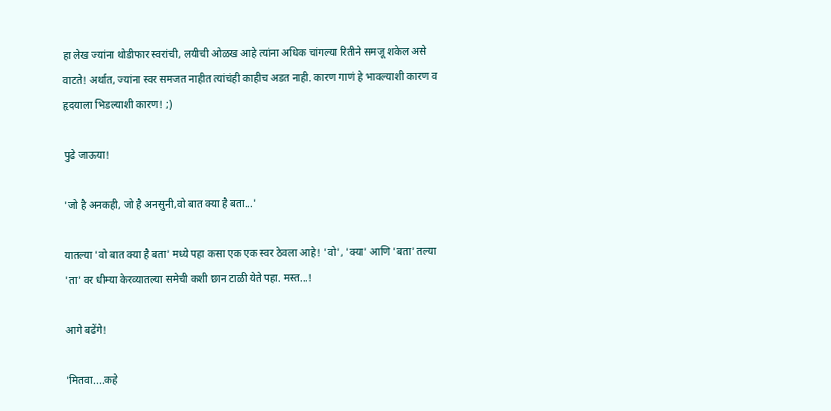हा लेख ज्यांना थोडीफार स्वरांची, लयीची ओळख आहे त्यांना अधिक चांगल्या रितीने समजू शकेल असे वाटते! अर्थात, ज्यांना स्वर समजत नाहीत त्यांचंही काहीच अडत नाही. कारण गाणं हे भावल्याशी कारण व हृदयाला भिडल्याशी कारण! ;)

पुढे जाऊया!

'जो है अनकही, जो है अनसुनी,वो बात क्या है बता...'

यातल्या 'वो बात क्या है बता' मध्ये पहा कसा एक एक स्वर ठेवला आहे! 'वो', 'क्या' आणि 'बता' तल्या 'ता' वर धीम्या केरव्यातल्या समेची कशी छान टाळी येते पहा. मस्त...!

आगे बढेंगे!

'मितवा....कहे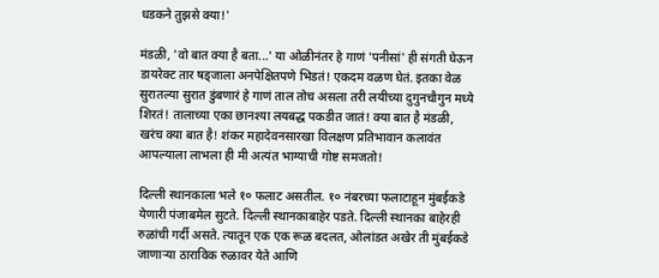धडकने तुझसे क्या!'

मंडळी, 'वो बात क्या है बता...' या ओळीनंतर हे गाणं 'पनीसां' ही संगती घेऊन डायरेक्ट तार षड्जाला अनपेक्षितपणे भिडतं! एकदम वळण घेतं. इतका वेळ सुरातल्या सुरात डुंबणारं हे गाणं ताल तोच असला तरी लयीच्या दुगुनचौगुन मध्ये शिरतं! तालाच्या एका छानश्या लयबद्ध पकडीत जातं! क्या बात है मंडळी, खरंच क्या बात है! शंकर महादेवनसारखा विलक्षण प्रतिभावान कलावंत आपल्याला लाभला ही मी अत्यंत भाग्याची गोष्ट समजतो!

दिल्ली स्थानकाला भले १० फलाट असतील. १० नंबरच्या फलाटाहून मुंबईकडे येणारी पंजाबमेल सुटते. दिल्ली स्थानकाबाहेर पडते. दिल्ली स्थानका बाहेरही रुळांची गर्दी असते. त्यातून एक एक रूळ बदलत, ओलांडत अखेर ती मुंबईकडे जाणार्‍या ठाराविक रुळावर येते आणि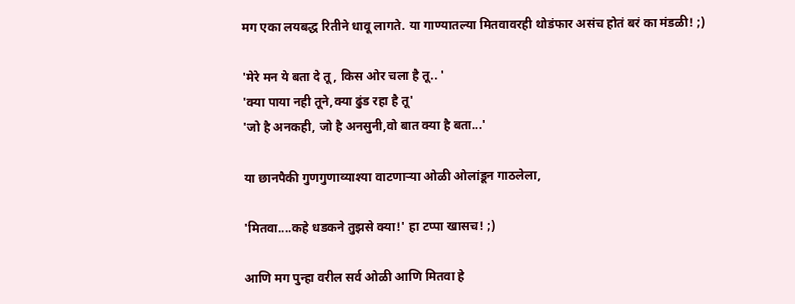मग एका लयबद्ध रितीने धावू लागते. या गाण्यातल्या मितवावरही थोडंफार असंच होतं बरं का मंडळी! ;)

'मेरे मन ये बता दे तू, किस ओर चला है तू.. '
'क्या पाया नही तूने,क्या ढुंड रहा है तू'
'जो है अनकही, जो है अनसुनी,वो बात क्या है बता...'

या छानपैकी गुणगुणाव्याश्या वाटणार्‍या ओळी ओलांडून गाठलेला,

'मितवा....कहे धडकने तुझसे क्या!' हा टप्पा खासच! ;)

आणि मग पुन्हा वरील सर्व ओळी आणि मितवा हे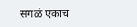सगळं एकाच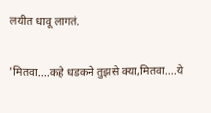लयीत धावू लागतं.

'मितवा....कहे धडकने तुझसे क्या,मितवा....ये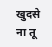खुदसे ना तू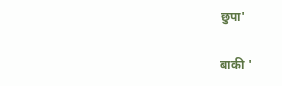छुपा'

बाकी '